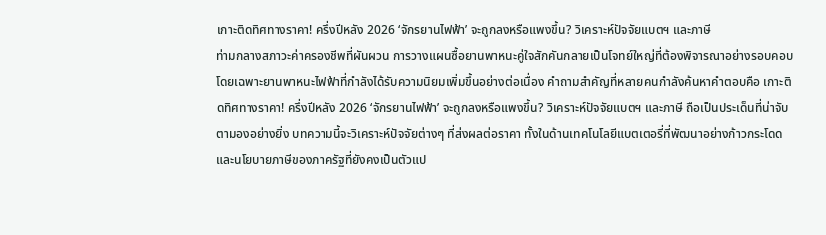เกาะติดทิศทางราคา! ครึ่งปีหลัง 2026 ‘จักรยานไฟฟ้า’ จะถูกลงหรือแพงขึ้น? วิเคราะห์ปัจจัยแบตฯ และภาษี
ท่ามกลางสภาวะค่าครองชีพที่ผันผวน การวางแผนซื้อยานพาหนะคู่ใจสักคันกลายเป็นโจทย์ใหญ่ที่ต้องพิจารณาอย่างรอบคอบ โดยเฉพาะยานพาหนะไฟฟ้าที่กำลังได้รับความนิยมเพิ่มขึ้นอย่างต่อเนื่อง คำถามสำคัญที่หลายคนกำลังค้นหาคำตอบคือ เกาะติดทิศทางราคา! ครึ่งปีหลัง 2026 ‘จักรยานไฟฟ้า’ จะถูกลงหรือแพงขึ้น? วิเคราะห์ปัจจัยแบตฯ และภาษี ถือเป็นประเด็นที่น่าจับตามองอย่างยิ่ง บทความนี้จะวิเคราะห์ปัจจัยต่างๆ ที่ส่งผลต่อราคา ทั้งในด้านเทคโนโลยีแบตเตอรี่ที่พัฒนาอย่างก้าวกระโดด และนโยบายภาษีของภาครัฐที่ยังคงเป็นตัวแป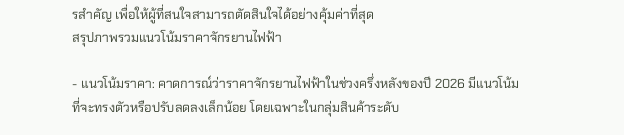รสำคัญ เพื่อให้ผู้ที่สนใจสามารถตัดสินใจได้อย่างคุ้มค่าที่สุด
สรุปภาพรวมแนวโน้มราคาจักรยานไฟฟ้า

- แนวโน้มราคา: คาดการณ์ว่าราคาจักรยานไฟฟ้าในช่วงครึ่งหลังของปี 2026 มีแนวโน้มที่จะทรงตัวหรือปรับลดลงเล็กน้อย โดยเฉพาะในกลุ่มสินค้าระดับ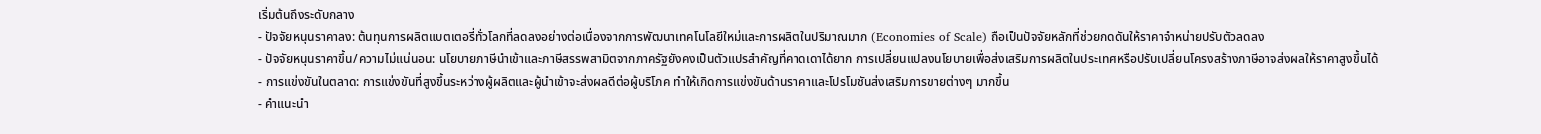เริ่มต้นถึงระดับกลาง
- ปัจจัยหนุนราคาลง: ต้นทุนการผลิตแบตเตอรี่ทั่วโลกที่ลดลงอย่างต่อเนื่องจากการพัฒนาเทคโนโลยีใหม่และการผลิตในปริมาณมาก (Economies of Scale) ถือเป็นปัจจัยหลักที่ช่วยกดดันให้ราคาจำหน่ายปรับตัวลดลง
- ปัจจัยหนุนราคาขึ้น/ความไม่แน่นอน: นโยบายภาษีนำเข้าและภาษีสรรพสามิตจากภาครัฐยังคงเป็นตัวแปรสำคัญที่คาดเดาได้ยาก การเปลี่ยนแปลงนโยบายเพื่อส่งเสริมการผลิตในประเทศหรือปรับเปลี่ยนโครงสร้างภาษีอาจส่งผลให้ราคาสูงขึ้นได้
- การแข่งขันในตลาด: การแข่งขันที่สูงขึ้นระหว่างผู้ผลิตและผู้นำเข้าจะส่งผลดีต่อผู้บริโภค ทำให้เกิดการแข่งขันด้านราคาและโปรโมชันส่งเสริมการขายต่างๆ มากขึ้น
- คำแนะนำ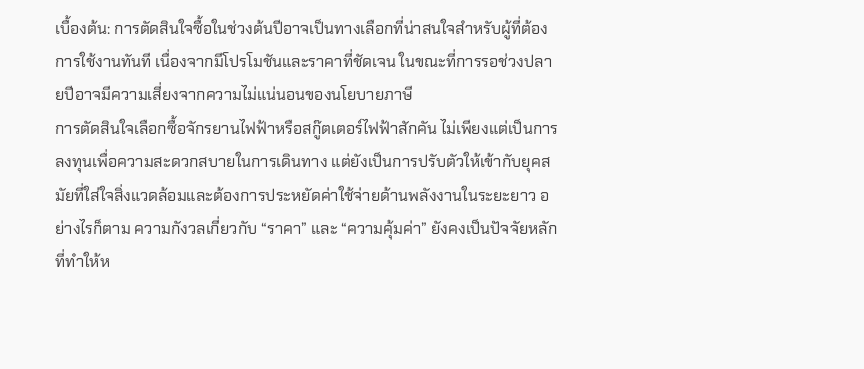เบื้องต้น: การตัดสินใจซื้อในช่วงต้นปีอาจเป็นทางเลือกที่น่าสนใจสำหรับผู้ที่ต้องการใช้งานทันที เนื่องจากมีโปรโมชันและราคาที่ชัดเจน ในขณะที่การรอช่วงปลายปีอาจมีความเสี่ยงจากความไม่แน่นอนของนโยบายภาษี
การตัดสินใจเลือกซื้อจักรยานไฟฟ้าหรือสกู๊ตเตอร์ไฟฟ้าสักคัน ไม่เพียงแต่เป็นการลงทุนเพื่อความสะดวกสบายในการเดินทาง แต่ยังเป็นการปรับตัวให้เข้ากับยุคสมัยที่ใส่ใจสิ่งแวดล้อมและต้องการประหยัดค่าใช้จ่ายด้านพลังงานในระยะยาว อย่างไรก็ตาม ความกังวลเกี่ยวกับ “ราคา” และ “ความคุ้มค่า” ยังคงเป็นปัจจัยหลักที่ทำให้ห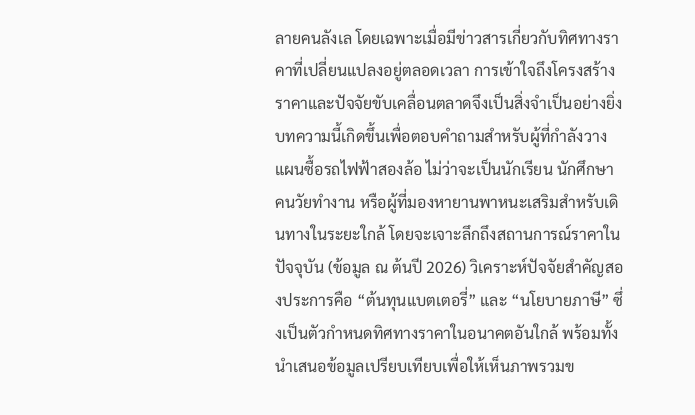ลายคนลังเล โดยเฉพาะเมื่อมีข่าวสารเกี่ยวกับทิศทางราคาที่เปลี่ยนแปลงอยู่ตลอดเวลา การเข้าใจถึงโครงสร้างราคาและปัจจัยขับเคลื่อนตลาดจึงเป็นสิ่งจำเป็นอย่างยิ่ง
บทความนี้เกิดขึ้นเพื่อตอบคำถามสำหรับผู้ที่กำลังวางแผนซื้อรถไฟฟ้าสองล้อ ไม่ว่าจะเป็นนักเรียน นักศึกษา คนวัยทำงาน หรือผู้ที่มองหายานพาหนะเสริมสำหรับเดินทางในระยะใกล้ โดยจะเจาะลึกถึงสถานการณ์ราคาในปัจจุบัน (ข้อมูล ณ ต้นปี 2026) วิเคราะห์ปัจจัยสำคัญสองประการคือ “ต้นทุนแบตเตอรี่” และ “นโยบายภาษี” ซึ่งเป็นตัวกำหนดทิศทางราคาในอนาคตอันใกล้ พร้อมทั้งนำเสนอข้อมูลเปรียบเทียบเพื่อให้เห็นภาพรวมข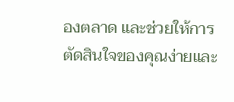องตลาด และช่วยให้การตัดสินใจของคุณง่ายและ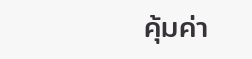คุ้มค่า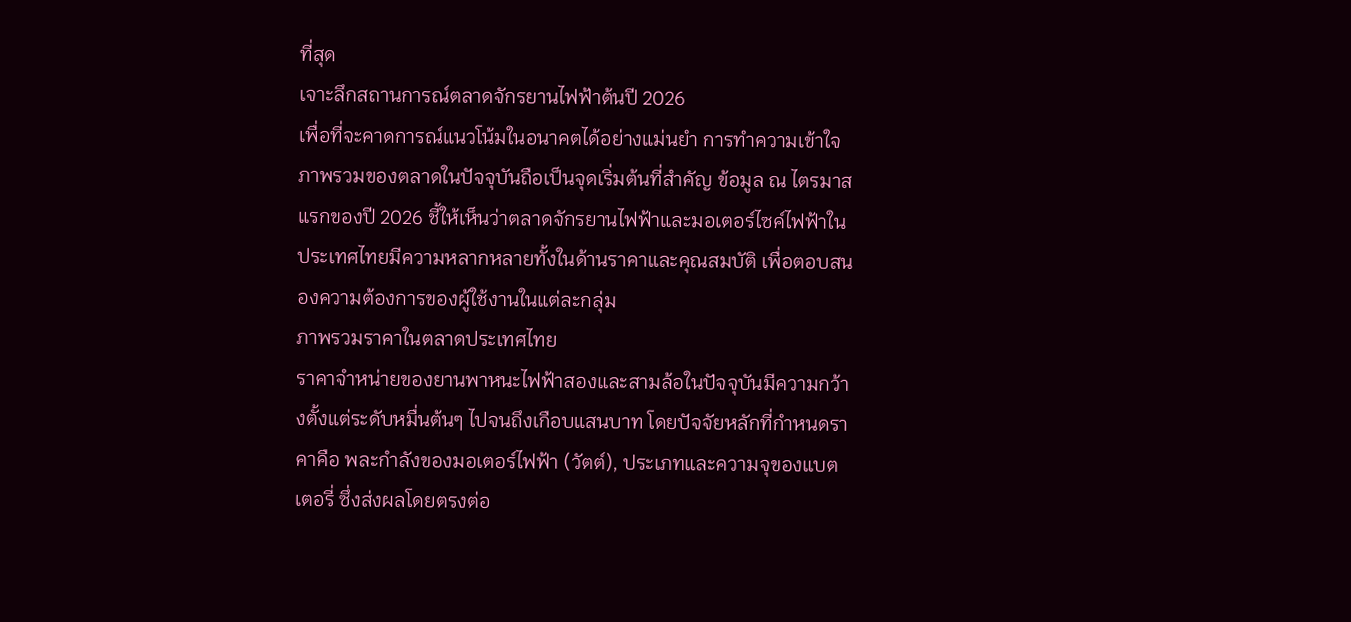ที่สุด
เจาะลึกสถานการณ์ตลาดจักรยานไฟฟ้าต้นปี 2026
เพื่อที่จะคาดการณ์แนวโน้มในอนาคตได้อย่างแม่นยำ การทำความเข้าใจภาพรวมของตลาดในปัจจุบันถือเป็นจุดเริ่มต้นที่สำคัญ ข้อมูล ณ ไตรมาสแรกของปี 2026 ชี้ให้เห็นว่าตลาดจักรยานไฟฟ้าและมอเตอร์ไซค์ไฟฟ้าในประเทศไทยมีความหลากหลายทั้งในด้านราคาและคุณสมบัติ เพื่อตอบสนองความต้องการของผู้ใช้งานในแต่ละกลุ่ม
ภาพรวมราคาในตลาดประเทศไทย
ราคาจำหน่ายของยานพาหนะไฟฟ้าสองและสามล้อในปัจจุบันมีความกว้างตั้งแต่ระดับหมื่นต้นๆ ไปจนถึงเกือบแสนบาท โดยปัจจัยหลักที่กำหนดราคาคือ พละกำลังของมอเตอร์ไฟฟ้า (วัตต์), ประเภทและความจุของแบตเตอรี่ ซึ่งส่งผลโดยตรงต่อ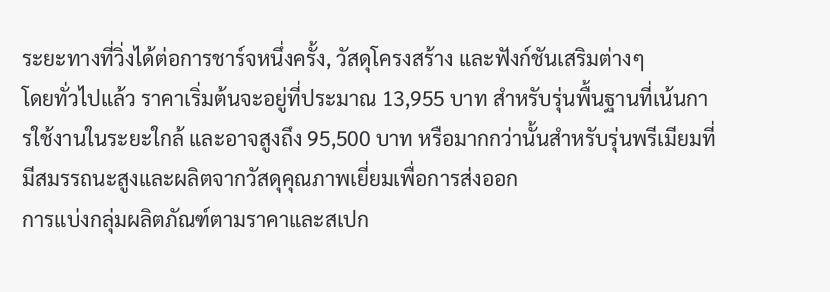ระยะทางที่วิ่งได้ต่อการชาร์จหนึ่งครั้ง, วัสดุโครงสร้าง และฟังก์ชันเสริมต่างๆ
โดยทั่วไปแล้ว ราคาเริ่มต้นจะอยู่ที่ประมาณ 13,955 บาท สำหรับรุ่นพื้นฐานที่เน้นการใช้งานในระยะใกล้ และอาจสูงถึง 95,500 บาท หรือมากกว่านั้นสำหรับรุ่นพรีเมียมที่มีสมรรถนะสูงและผลิตจากวัสดุคุณภาพเยี่ยมเพื่อการส่งออก
การแบ่งกลุ่มผลิตภัณฑ์ตามราคาและสเปก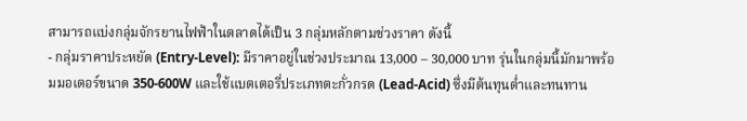สามารถแบ่งกลุ่มจักรยานไฟฟ้าในตลาดได้เป็น 3 กลุ่มหลักตามช่วงราคา ดังนี้
- กลุ่มราคาประหยัด (Entry-Level): มีราคาอยู่ในช่วงประมาณ 13,000 – 30,000 บาท รุ่นในกลุ่มนี้มักมาพร้อมมอเตอร์ขนาด 350-600W และใช้แบตเตอรี่ประเภทตะกั่วกรด (Lead-Acid) ซึ่งมีต้นทุนต่ำและทนทาน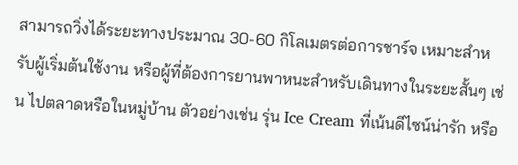สามารถวิ่งได้ระยะทางประมาณ 30-60 กิโลเมตรต่อการชาร์จ เหมาะสำหรับผู้เริ่มต้นใช้งาน หรือผู้ที่ต้องการยานพาหนะสำหรับเดินทางในระยะสั้นๆ เช่น ไปตลาดหรือในหมู่บ้าน ตัวอย่างเช่น รุ่น Ice Cream ที่เน้นดีไซน์น่ารัก หรือ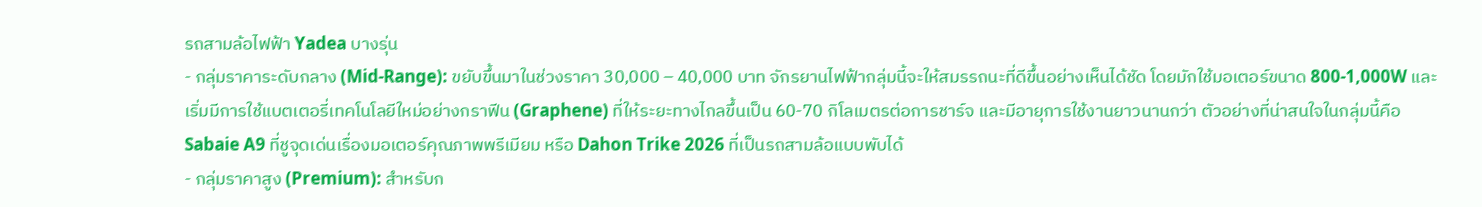รถสามล้อไฟฟ้า Yadea บางรุ่น
- กลุ่มราคาระดับกลาง (Mid-Range): ขยับขึ้นมาในช่วงราคา 30,000 – 40,000 บาท จักรยานไฟฟ้ากลุ่มนี้จะให้สมรรถนะที่ดีขึ้นอย่างเห็นได้ชัด โดยมักใช้มอเตอร์ขนาด 800-1,000W และเริ่มมีการใช้แบตเตอรี่เทคโนโลยีใหม่อย่างกราฟีน (Graphene) ที่ให้ระยะทางไกลขึ้นเป็น 60-70 กิโลเมตรต่อการชาร์จ และมีอายุการใช้งานยาวนานกว่า ตัวอย่างที่น่าสนใจในกลุ่มนี้คือ Sabaie A9 ที่ชูจุดเด่นเรื่องมอเตอร์คุณภาพพรีเมียม หรือ Dahon Trike 2026 ที่เป็นรถสามล้อแบบพับได้
- กลุ่มราคาสูง (Premium): สำหรับก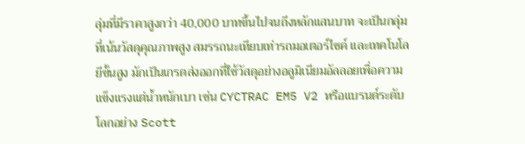ลุ่มที่มีราคาสูงกว่า 40,000 บาทขึ้นไปจนถึงหลักแสนบาท จะเป็นกลุ่มที่เน้นวัสดุคุณภาพสูง สมรรถนะเทียบเท่ารถมอเตอร์ไซค์ และเทคโนโลยีขั้นสูง มักเป็นเกรดส่งออกที่ใช้วัสดุอย่างอลูมิเนียมอัลลอยเพื่อความแข็งแรงแต่น้ำหนักเบา เช่น CYCTRAC EM5 V2 หรือแบรนด์ระดับโลกอย่าง Scott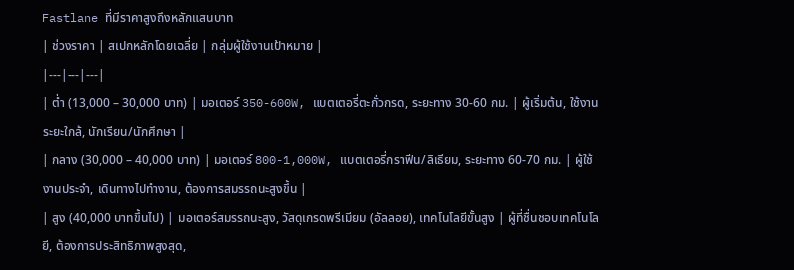Fastlane ที่มีราคาสูงถึงหลักแสนบาท
| ช่วงราคา | สเปกหลักโดยเฉลี่ย | กลุ่มผู้ใช้งานเป้าหมาย |
|---|---|---|
| ต่ำ (13,000 – 30,000 บาท) | มอเตอร์ 350-600W, แบตเตอรี่ตะกั่วกรด, ระยะทาง 30-60 กม. | ผู้เริ่มต้น, ใช้งานระยะใกล้, นักเรียน/นักศึกษา |
| กลาง (30,000 – 40,000 บาท) | มอเตอร์ 800-1,000W, แบตเตอรี่กราฟีน/ลิเธียม, ระยะทาง 60-70 กม. | ผู้ใช้งานประจำ, เดินทางไปทำงาน, ต้องการสมรรถนะสูงขึ้น |
| สูง (40,000 บาทขึ้นไป) | มอเตอร์สมรรถนะสูง, วัสดุเกรดพรีเมียม (อัลลอย), เทคโนโลยีขั้นสูง | ผู้ที่ชื่นชอบเทคโนโลยี, ต้องการประสิทธิภาพสูงสุด,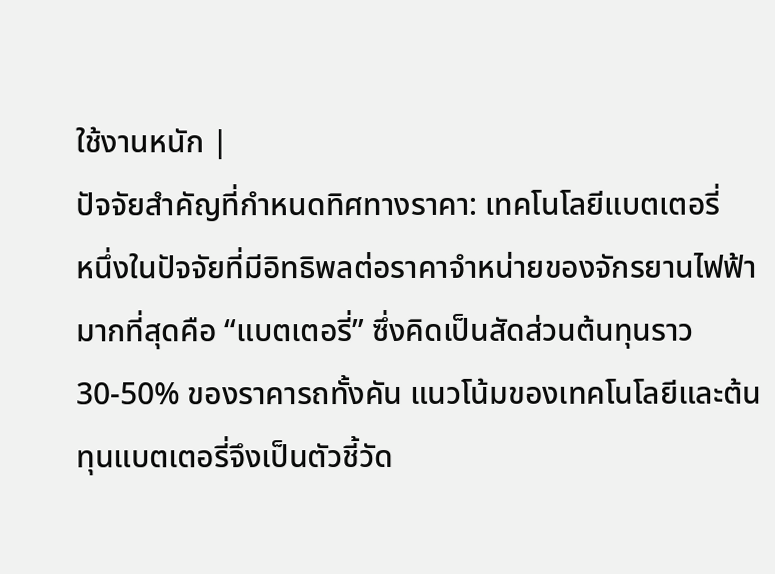ใช้งานหนัก |
ปัจจัยสำคัญที่กำหนดทิศทางราคา: เทคโนโลยีแบตเตอรี่
หนึ่งในปัจจัยที่มีอิทธิพลต่อราคาจำหน่ายของจักรยานไฟฟ้ามากที่สุดคือ “แบตเตอรี่” ซึ่งคิดเป็นสัดส่วนต้นทุนราว 30-50% ของราคารถทั้งคัน แนวโน้มของเทคโนโลยีและต้นทุนแบตเตอรี่จึงเป็นตัวชี้วัด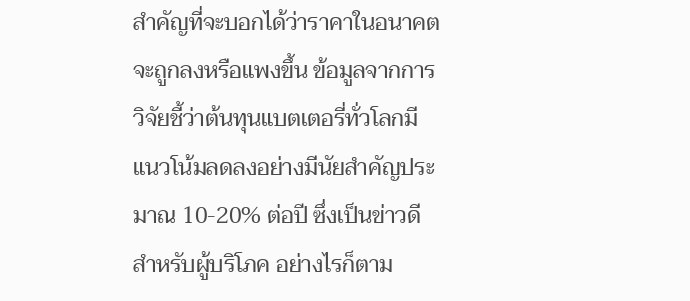สำคัญที่จะบอกได้ว่าราคาในอนาคตจะถูกลงหรือแพงขึ้น ข้อมูลจากการวิจัยชี้ว่าต้นทุนแบตเตอรี่ทั่วโลกมีแนวโน้มลดลงอย่างมีนัยสำคัญประมาณ 10-20% ต่อปี ซึ่งเป็นข่าวดีสำหรับผู้บริโภค อย่างไรก็ตาม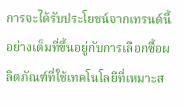การจะได้รับประโยชน์จากเทรนด์นี้อย่างเต็มที่ขึ้นอยู่กับการเลือกซื้อผลิตภัณฑ์ที่ใช้เทคโนโลยีที่เหมาะส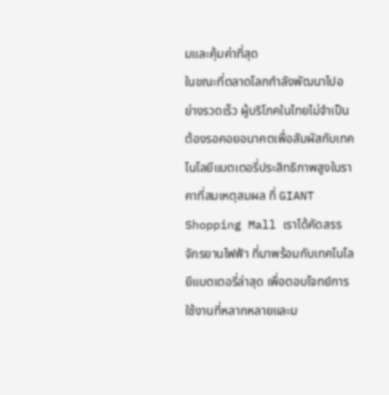มและคุ้มค่าที่สุด
ในขณะที่ตลาดโลกกำลังพัฒนาไปอย่างรวดเร็ว ผู้บริโภคในไทยไม่จำเป็นต้องรอคอยอนาคตเพื่อสัมผัสกับเทคโนโลยีแบตเตอรี่ประสิทธิภาพสูงในราคาที่สมเหตุสมผล ที่ GIANT Shopping Mall เราได้คัดสรร จักรยานไฟฟ้า ที่มาพร้อมกับเทคโนโลยีแบตเตอรี่ล่าสุด เพื่อตอบโจทย์การใช้งานที่หลากหลายและม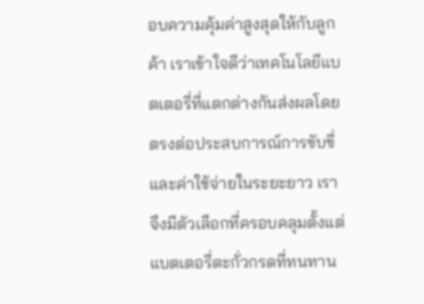อบความคุ้มค่าสูงสุดให้กับลูกค้า เราเข้าใจดีว่าเทคโนโลยีแบตเตอรี่ที่แตกต่างกันส่งผลโดยตรงต่อประสบการณ์การขับขี่และค่าใช้จ่ายในระยะยาว เราจึงมีตัวเลือกที่ครอบคลุมตั้งแต่แบตเตอรี่ตะกั่วกรดที่ทนทาน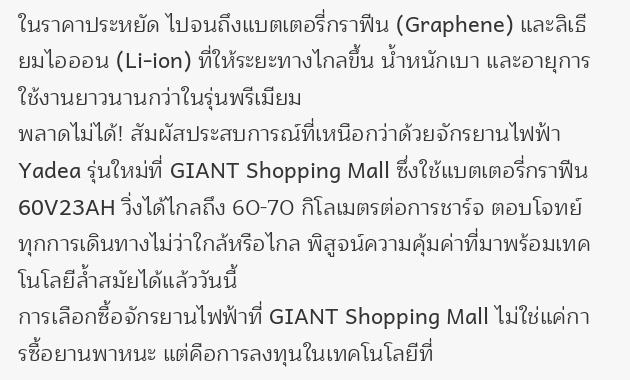ในราคาประหยัด ไปจนถึงแบตเตอรี่กราฟีน (Graphene) และลิเธียมไอออน (Li-ion) ที่ให้ระยะทางไกลขึ้น น้ำหนักเบา และอายุการใช้งานยาวนานกว่าในรุ่นพรีเมียม
พลาดไม่ได้! สัมผัสประสบการณ์ที่เหนือกว่าด้วยจักรยานไฟฟ้า Yadea รุ่นใหม่ที่ GIANT Shopping Mall ซึ่งใช้แบตเตอรี่กราฟีน 60V23AH วิ่งได้ไกลถึง 60-70 กิโลเมตรต่อการชาร์จ ตอบโจทย์ทุกการเดินทางไม่ว่าใกล้หรือไกล พิสูจน์ความคุ้มค่าที่มาพร้อมเทคโนโลยีล้ำสมัยได้แล้ววันนี้
การเลือกซื้อจักรยานไฟฟ้าที่ GIANT Shopping Mall ไม่ใช่แค่การซื้อยานพาหนะ แต่คือการลงทุนในเทคโนโลยีที่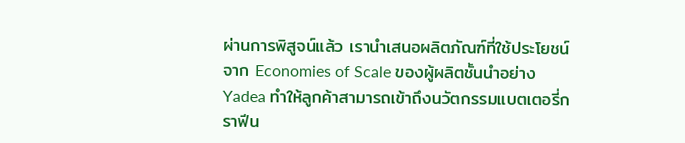ผ่านการพิสูจน์แล้ว เรานำเสนอผลิตภัณฑ์ที่ใช้ประโยชน์จาก Economies of Scale ของผู้ผลิตชั้นนำอย่าง Yadea ทำให้ลูกค้าสามารถเข้าถึงนวัตกรรมแบตเตอรี่กราฟีน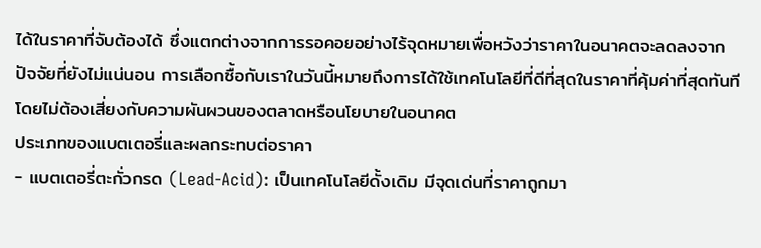ได้ในราคาที่จับต้องได้ ซึ่งแตกต่างจากการรอคอยอย่างไร้จุดหมายเพื่อหวังว่าราคาในอนาคตจะลดลงจากปัจจัยที่ยังไม่แน่นอน การเลือกซื้อกับเราในวันนี้หมายถึงการได้ใช้เทคโนโลยีที่ดีที่สุดในราคาที่คุ้มค่าที่สุดทันที โดยไม่ต้องเสี่ยงกับความผันผวนของตลาดหรือนโยบายในอนาคต
ประเภทของแบตเตอรี่และผลกระทบต่อราคา
- แบตเตอรี่ตะกั่วกรด (Lead-Acid): เป็นเทคโนโลยีดั้งเดิม มีจุดเด่นที่ราคาถูกมา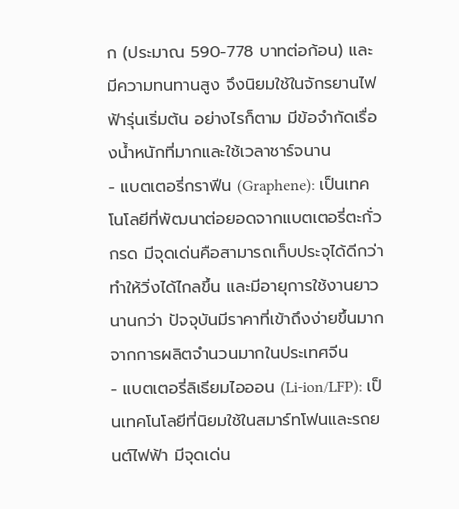ก (ประมาณ 590-778 บาทต่อก้อน) และมีความทนทานสูง จึงนิยมใช้ในจักรยานไฟฟ้ารุ่นเริ่มต้น อย่างไรก็ตาม มีข้อจำกัดเรื่องน้ำหนักที่มากและใช้เวลาชาร์จนาน
- แบตเตอรี่กราฟีน (Graphene): เป็นเทคโนโลยีที่พัฒนาต่อยอดจากแบตเตอรี่ตะกั่วกรด มีจุดเด่นคือสามารถเก็บประจุได้ดีกว่า ทำให้วิ่งได้ไกลขึ้น และมีอายุการใช้งานยาวนานกว่า ปัจจุบันมีราคาที่เข้าถึงง่ายขึ้นมากจากการผลิตจำนวนมากในประเทศจีน
- แบตเตอรี่ลิเธียมไอออน (Li-ion/LFP): เป็นเทคโนโลยีที่นิยมใช้ในสมาร์ทโฟนและรถยนต์ไฟฟ้า มีจุดเด่น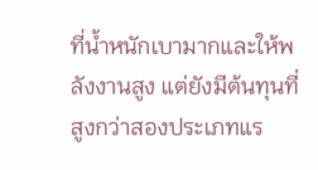ที่น้ำหนักเบามากและให้พลังงานสูง แต่ยังมีต้นทุนที่สูงกว่าสองประเภทแร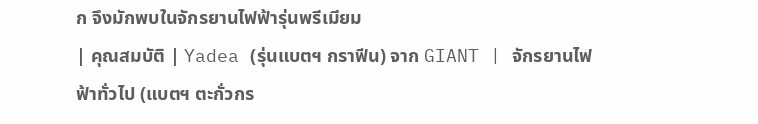ก จึงมักพบในจักรยานไฟฟ้ารุ่นพรีเมียม
| คุณสมบัติ | Yadea (รุ่นแบตฯ กราฟีน) จาก GIANT | จักรยานไฟฟ้าทั่วไป (แบตฯ ตะกั่วกร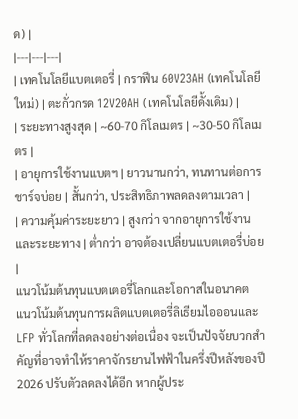ด) |
|---|---|---|
| เทคโนโลยีแบตเตอรี่ | กราฟีน 60V23AH (เทคโนโลยีใหม่) | ตะกั่วกรด 12V20AH (เทคโนโลยีดั้งเดิม) |
| ระยะทางสูงสุด | ~60-70 กิโลเมตร | ~30-50 กิโลเมตร |
| อายุการใช้งานแบตฯ | ยาวนานกว่า, ทนทานต่อการชาร์จบ่อย | สั้นกว่า, ประสิทธิภาพลดลงตามเวลา |
| ความคุ้มค่าระยะยาว | สูงกว่า จากอายุการใช้งานและระยะทาง | ต่ำกว่า อาจต้องเปลี่ยนแบตเตอรี่บ่อย |
แนวโน้มต้นทุนแบตเตอรี่โลกและโอกาสในอนาคต
แนวโน้มต้นทุนการผลิตแบตเตอรี่ลิเธียมไอออนและ LFP ทั่วโลกที่ลดลงอย่างต่อเนื่อง จะเป็นปัจจัยบวกสำคัญที่อาจทำให้ราคาจักรยานไฟฟ้าในครึ่งปีหลังของปี 2026 ปรับตัวลดลงได้อีก หากผู้ประ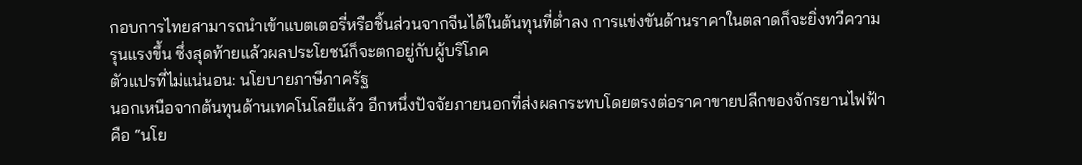กอบการไทยสามารถนำเข้าแบตเตอรี่หรือชิ้นส่วนจากจีนได้ในต้นทุนที่ต่ำลง การแข่งขันด้านราคาในตลาดก็จะยิ่งทวีความรุนแรงขึ้น ซึ่งสุดท้ายแล้วผลประโยชน์ก็จะตกอยู่กับผู้บริโภค
ตัวแปรที่ไม่แน่นอน: นโยบายภาษีภาครัฐ
นอกเหนือจากต้นทุนด้านเทคโนโลยีแล้ว อีกหนึ่งปัจจัยภายนอกที่ส่งผลกระทบโดยตรงต่อราคาขายปลีกของจักรยานไฟฟ้าคือ “นโย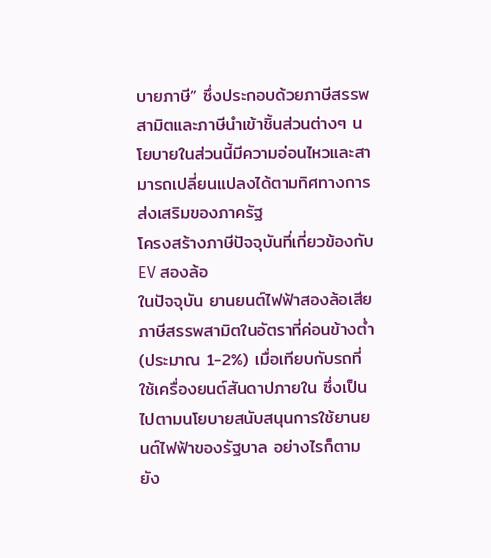บายภาษี” ซึ่งประกอบด้วยภาษีสรรพสามิตและภาษีนำเข้าชิ้นส่วนต่างๆ นโยบายในส่วนนี้มีความอ่อนไหวและสามารถเปลี่ยนแปลงได้ตามทิศทางการส่งเสริมของภาครัฐ
โครงสร้างภาษีปัจจุบันที่เกี่ยวข้องกับ EV สองล้อ
ในปัจจุบัน ยานยนต์ไฟฟ้าสองล้อเสียภาษีสรรพสามิตในอัตราที่ค่อนข้างต่ำ (ประมาณ 1-2%) เมื่อเทียบกับรถที่ใช้เครื่องยนต์สันดาปภายใน ซึ่งเป็นไปตามนโยบายสนับสนุนการใช้ยานยนต์ไฟฟ้าของรัฐบาล อย่างไรก็ตาม ยัง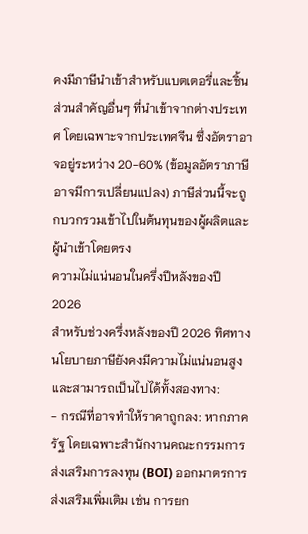คงมีภาษีนำเข้าสำหรับแบตเตอรี่และชิ้นส่วนสำคัญอื่นๆ ที่นำเข้าจากต่างประเทศ โดยเฉพาะจากประเทศจีน ซึ่งอัตราอาจอยู่ระหว่าง 20-60% (ข้อมูลอัตราภาษีอาจมีการเปลี่ยนแปลง) ภาษีส่วนนี้จะถูกบวกรวมเข้าไปในต้นทุนของผู้ผลิตและผู้นำเข้าโดยตรง
ความไม่แน่นอนในครึ่งปีหลังของปี 2026
สำหรับช่วงครึ่งหลังของปี 2026 ทิศทางนโยบายภาษียังคงมีความไม่แน่นอนสูงและสามารถเป็นไปได้ทั้งสองทาง:
- กรณีที่อาจทำให้ราคาถูกลง: หากภาครัฐ โดยเฉพาะสำนักงานคณะกรรมการส่งเสริมการลงทุน (BOI) ออกมาตรการส่งเสริมเพิ่มเติม เช่น การยก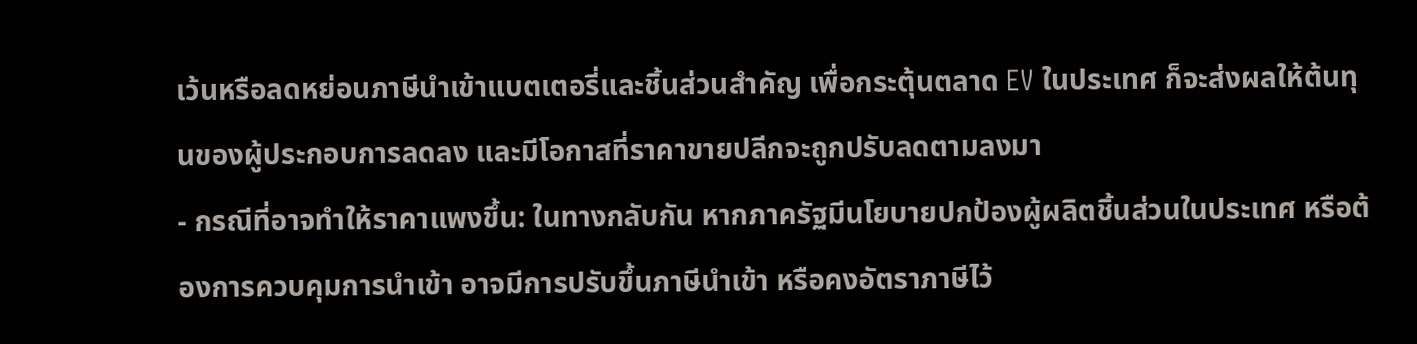เว้นหรือลดหย่อนภาษีนำเข้าแบตเตอรี่และชิ้นส่วนสำคัญ เพื่อกระตุ้นตลาด EV ในประเทศ ก็จะส่งผลให้ต้นทุนของผู้ประกอบการลดลง และมีโอกาสที่ราคาขายปลีกจะถูกปรับลดตามลงมา
- กรณีที่อาจทำให้ราคาแพงขึ้น: ในทางกลับกัน หากภาครัฐมีนโยบายปกป้องผู้ผลิตชิ้นส่วนในประเทศ หรือต้องการควบคุมการนำเข้า อาจมีการปรับขึ้นภาษีนำเข้า หรือคงอัตราภาษีไว้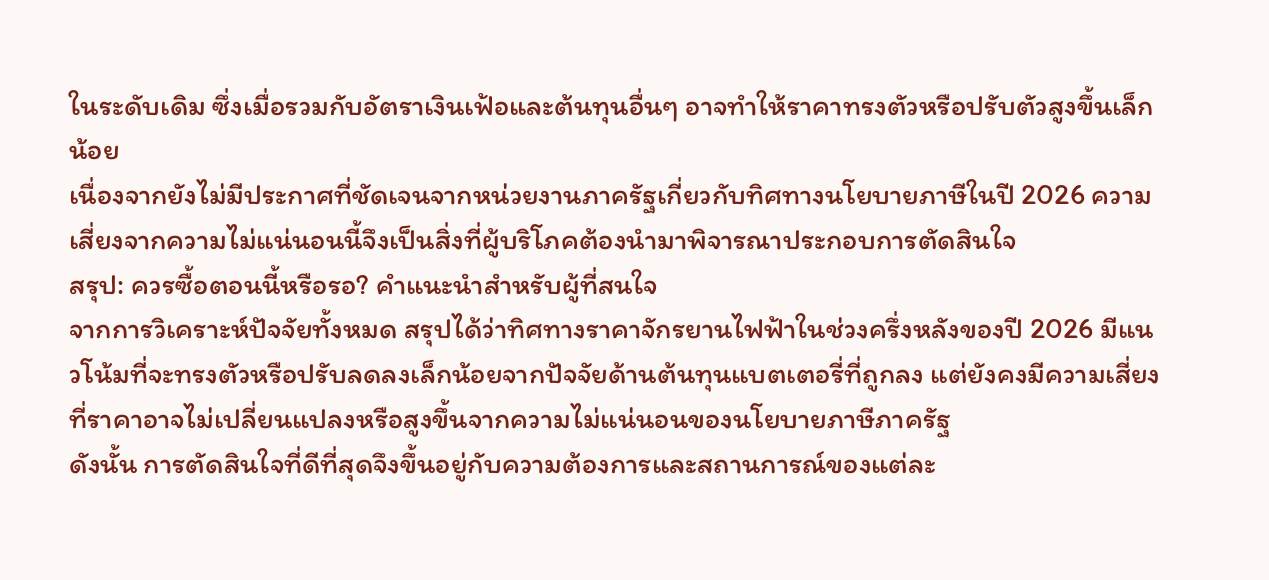ในระดับเดิม ซึ่งเมื่อรวมกับอัตราเงินเฟ้อและต้นทุนอื่นๆ อาจทำให้ราคาทรงตัวหรือปรับตัวสูงขึ้นเล็กน้อย
เนื่องจากยังไม่มีประกาศที่ชัดเจนจากหน่วยงานภาครัฐเกี่ยวกับทิศทางนโยบายภาษีในปี 2026 ความเสี่ยงจากความไม่แน่นอนนี้จึงเป็นสิ่งที่ผู้บริโภคต้องนำมาพิจารณาประกอบการตัดสินใจ
สรุป: ควรซื้อตอนนี้หรือรอ? คำแนะนำสำหรับผู้ที่สนใจ
จากการวิเคราะห์ปัจจัยทั้งหมด สรุปได้ว่าทิศทางราคาจักรยานไฟฟ้าในช่วงครึ่งหลังของปี 2026 มีแนวโน้มที่จะทรงตัวหรือปรับลดลงเล็กน้อยจากปัจจัยด้านต้นทุนแบตเตอรี่ที่ถูกลง แต่ยังคงมีความเสี่ยงที่ราคาอาจไม่เปลี่ยนแปลงหรือสูงขึ้นจากความไม่แน่นอนของนโยบายภาษีภาครัฐ
ดังนั้น การตัดสินใจที่ดีที่สุดจึงขึ้นอยู่กับความต้องการและสถานการณ์ของแต่ละ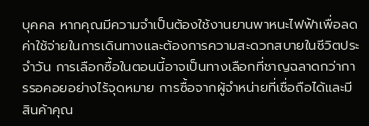บุคคล หากคุณมีความจำเป็นต้องใช้งานยานพาหนะไฟฟ้าเพื่อลดค่าใช้จ่ายในการเดินทางและต้องการความสะดวกสบายในชีวิตประจำวัน การเลือกซื้อในตอนนี้อาจเป็นทางเลือกที่ชาญฉลาดกว่าการรอคอยอย่างไร้จุดหมาย การซื้อจากผู้จำหน่ายที่เชื่อถือได้และมีสินค้าคุณ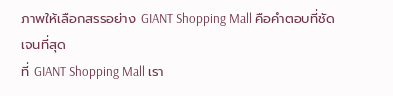ภาพให้เลือกสรรอย่าง GIANT Shopping Mall คือคำตอบที่ชัดเจนที่สุด
ที่ GIANT Shopping Mall เรา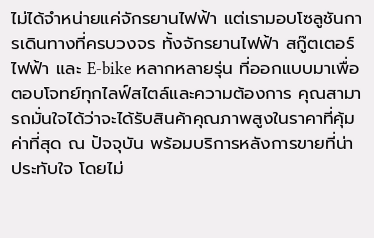ไม่ได้จำหน่ายแค่จักรยานไฟฟ้า แต่เรามอบโซลูชันการเดินทางที่ครบวงจร ทั้งจักรยานไฟฟ้า สกู๊ตเตอร์ไฟฟ้า และ E-bike หลากหลายรุ่น ที่ออกแบบมาเพื่อตอบโจทย์ทุกไลฟ์สไตล์และความต้องการ คุณสามารถมั่นใจได้ว่าจะได้รับสินค้าคุณภาพสูงในราคาที่คุ้มค่าที่สุด ณ ปัจจุบัน พร้อมบริการหลังการขายที่น่าประทับใจ โดยไม่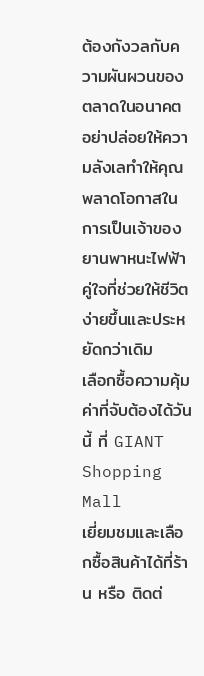ต้องกังวลกับความผันผวนของตลาดในอนาคต
อย่าปล่อยให้ความลังเลทำให้คุณพลาดโอกาสในการเป็นเจ้าของยานพาหนะไฟฟ้าคู่ใจที่ช่วยให้ชีวิตง่ายขึ้นและประหยัดกว่าเดิม
เลือกซื้อความคุ้มค่าที่จับต้องได้วันนี้ ที่ GIANT Shopping Mall
เยี่ยมชมและเลือกซื้อสินค้าได้ที่ร้าน หรือ ติดต่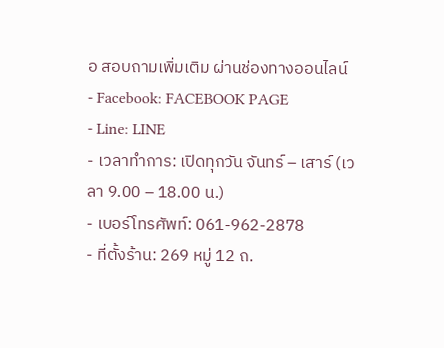อ สอบถามเพิ่มเติม ผ่านช่องทางออนไลน์
- Facebook: FACEBOOK PAGE
- Line: LINE
- เวลาทำการ: เปิดทุกวัน จันทร์ – เสาร์ (เวลา 9.00 – 18.00 น.)
- เบอร์โทรศัพท์: 061-962-2878
- ที่ตั้งร้าน: 269 หมู่ 12 ถ.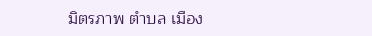มิตรภาพ ตำบล เมือง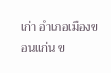เก่า อำเภอเมืองขอนแก่น ข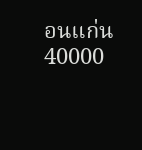อนแก่น 40000